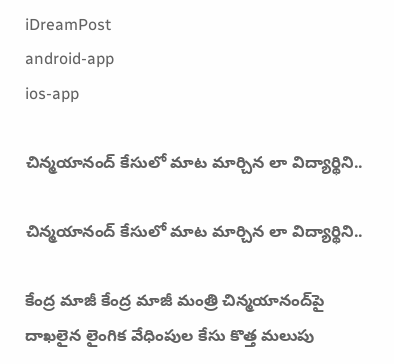iDreamPost
android-app
ios-app

చిన్మయానంద్‌ కేసులో మాట మార్చిన లా విద్యార్థిని..

చిన్మయానంద్‌ కేసులో మాట మార్చిన లా విద్యార్థిని..

కేంద్ర మాజీ కేంద్ర మాజీ మంత్రి చిన్మయానంద్‌పై దాఖలైన లైంగిక వేధింపుల కేసు కొత్త మలుపు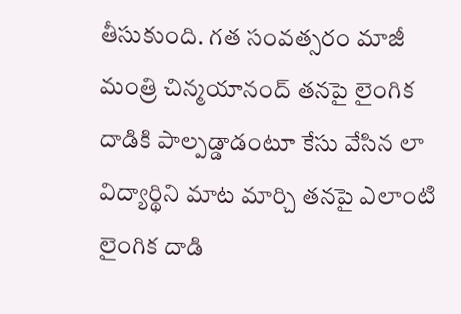తీసుకుంది. గత సంవత్సరం మాజీ మంత్రి చిన్మయానంద్ తనపై లైంగిక దాడికి పాల్పడ్డాడంటూ కేసు వేసిన లా విద్యార్థిని మాట మార్చి తనపై ఎలాంటి లైంగిక దాడి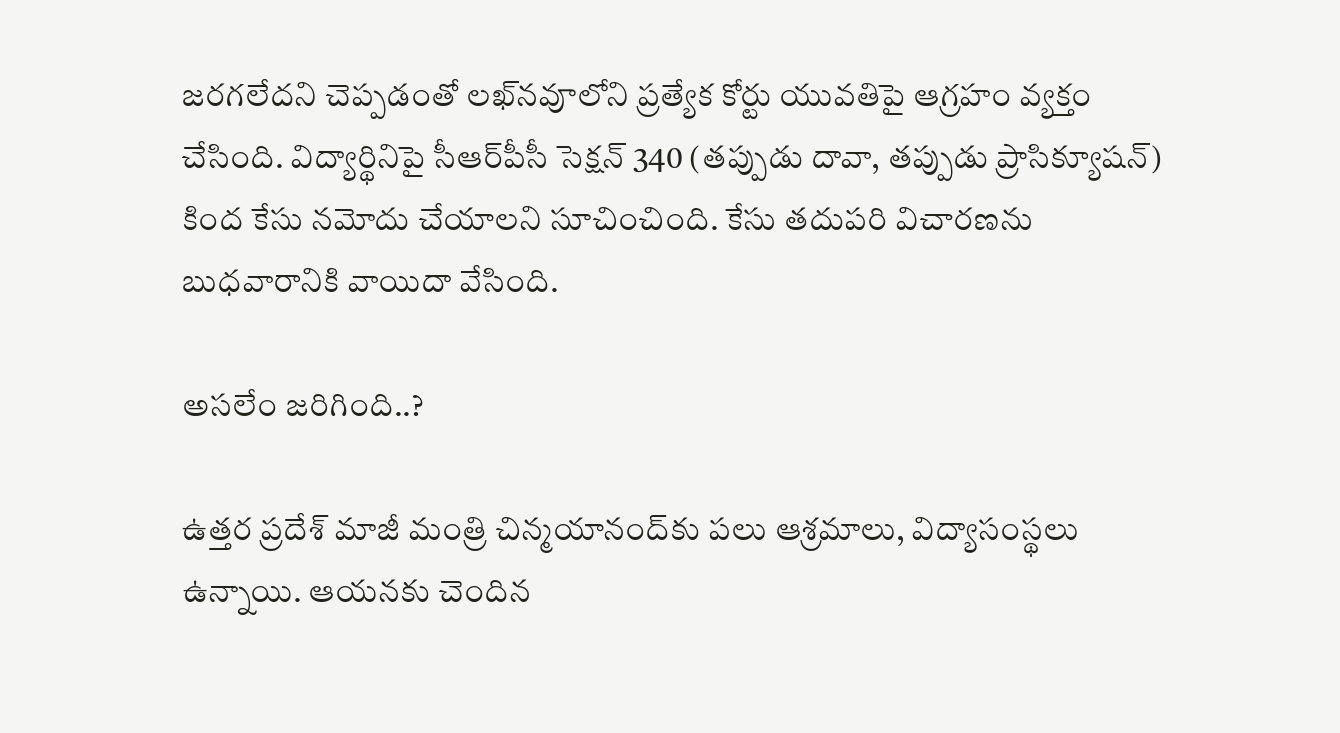జరగలేదని చెప్పడంతో లఖ్‌నవూలోని ప్రత్యేక కోర్టు యువతిపై ఆగ్రహం వ్యక్తం చేసింది. విద్యార్థినిపై సీఆర్‌పీసీ సెక్షన్ 340 (తప్పుడు దావా, తప్పుడు ప్రాసిక్యూషన్) కింద కేసు నమోదు చేయాలని సూచించింది. కేసు తదుపరి విచారణను బుధవారానికి వాయిదా వేసింది.

అసలేం జరిగింది..?

ఉత్తర ప్రదేశ్‌ మాజీ మంత్రి చిన్మయానంద్‌కు పలు ఆశ్రమాలు, విద్యాసంస్థలు ఉన్నాయి. ఆయనకు చెందిన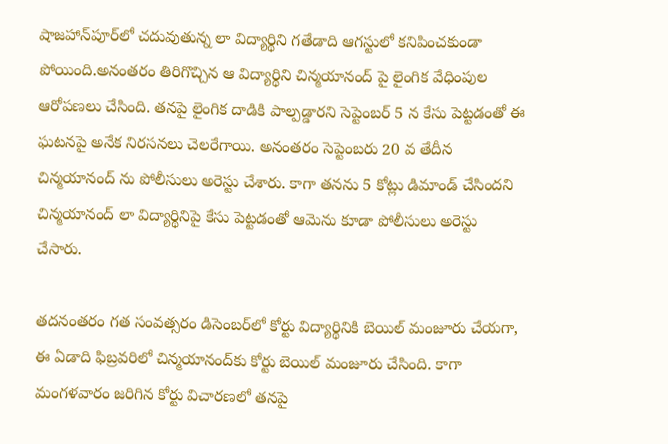షాజహాన్‌పూర్‌లో చదువుతున్న లా విద్యార్థిని గతేడాది ఆగస్టులో కనిపించకుండా పోయింది.అనంతరం తిరిగొచ్చిన ఆ విద్యార్థిని చిన్మయానంద్ పై లైంగిక వేధింపుల ఆరోపణలు చేసింది. తనపై లైంగిక దాడికి పాల్పడ్డారని సెప్టెంబర్ 5 న కేసు పెట్టడంతో ఈ ఘటనపై అనేక నిరసనలు చెలరేగాయి. అనంతరం సెప్టెంబరు 20 వ తేదీన చిన్మయానంద్ ను పోలీసులు అరెస్టు చేశారు. కాగా తనను 5 కోట్లు డిమాండ్ చేసిందని చిన్మయానంద్ లా విద్యార్థినిపై కేసు పెట్టడంతో ఆమెను కూడా పోలీసులు అరెస్టు చేసారు.

తదనంతరం గత సంవత్సరం డిసెంబర్‌లో కోర్టు విద్యార్థినికి బెయిల్‌ మంజూరు చేయగా, ఈ ఏడాది ఫిబ్రవరిలో చిన్మయానంద్‌కు కోర్టు బెయిల్‌ మంజూరు చేసింది. కాగా మంగళవారం జరిగిన కోర్టు విచారణలో తనపై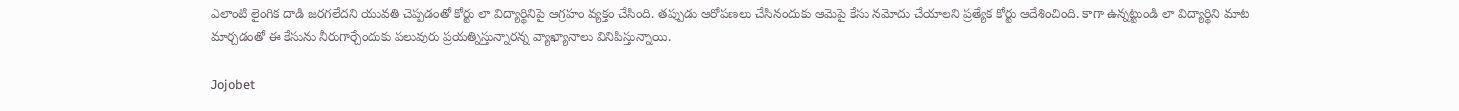ఎలాంటి లైంగిక దాడి జరగలేదని యువతి చెప్పడంతో కోర్టు లా విద్యార్థినిపై ఆగ్రహం వ్యక్తం చేసింది. తప్పుడు ఆరోపణలు చేసినందుకు ఆమెపై కేసు నమోదు చేయాలని ప్రత్యేక కోర్టు ఆదేశించింది. కాగా ఉన్నట్టుండి లా విద్యార్థిని మాట మార్చడంతో ఈ కేసును నీరుగార్చేందుకు పలువురు ప్రయత్నిస్తున్నారన్న వ్యాఖ్యానాలు వినిపిస్తున్నాయి.

Jojobet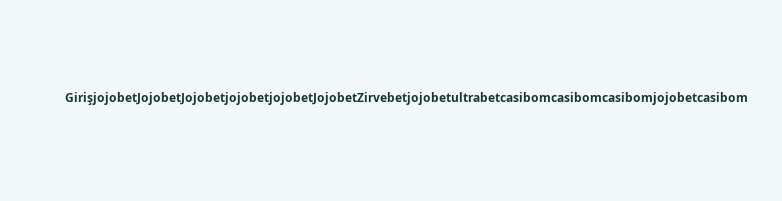GirişjojobetJojobetJojobetjojobetjojobetJojobetZirvebetjojobetultrabetcasibomcasibomcasibomjojobetcasibom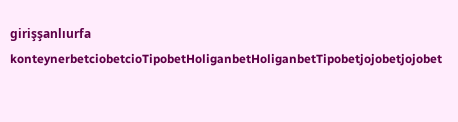girişşanlıurfa konteynerbetciobetcioTipobetHoliganbetHoliganbetTipobetjojobetjojobet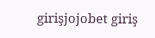girişjojobet giriş